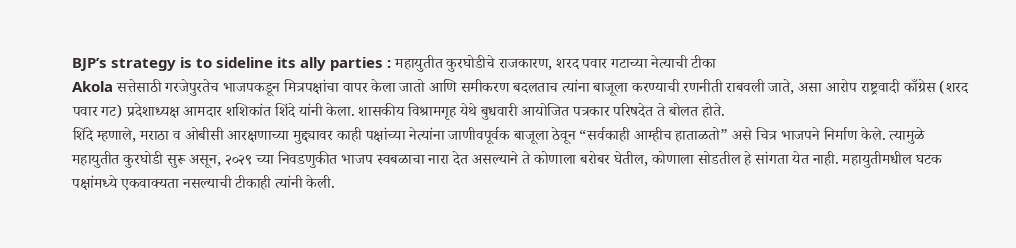BJP’s strategy is to sideline its ally parties : महायुतीत कुरघोडीचे राजकारण, शरद पवार गटाच्या नेत्याची टीका
Akola सत्तेसाठी गरजेपुरतेच भाजपकडून मित्रपक्षांचा वापर केला जातो आणि समीकरण बदलताच त्यांना बाजूला करण्याची रणनीती राबवली जाते, असा आरोप राष्ट्रवादी काँग्रेस (शरद पवार गट) प्रदेशाध्यक्ष आमदार शशिकांत शिंदे यांनी केला. शासकीय विश्रामगृह येथे बुधवारी आयोजित पत्रकार परिषदेत ते बोलत होते.
शिंदे म्हणाले, मराठा व ओबीसी आरक्षणाच्या मुद्द्यावर काही पक्षांच्या नेत्यांना जाणीवपूर्वक बाजूला ठेवून “सर्वकाही आम्हीच हाताळतो” असे चित्र भाजपने निर्माण केले. त्यामुळे महायुतीत कुरघोडी सुरू असून, २०२९ च्या निवडणुकीत भाजप स्वबळाचा नारा देत असल्याने ते कोणाला बरोबर घेतील, कोणाला सोडतील हे सांगता येत नाही. महायुतीमधील घटक पक्षांमध्ये एकवाक्यता नसल्याची टीकाही त्यांनी केली.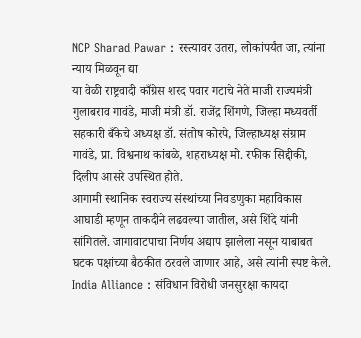NCP Sharad Pawar : रस्त्यावर उतरा, लोकांपर्यंत जा, त्यांना न्याय मिळवून द्या
या वेळी राष्ट्रवादी काँग्रेस शरद पवार गटाचे नेते माजी राज्यमंत्री गुलाबराव गावंडे, माजी मंत्री डॉ. राजेंद्र शिंगणे, जिल्हा मध्यवर्ती सहकारी बँकेचे अध्यक्ष डॉ. संतोष कोरपे, जिल्हाध्यक्ष संग्राम गावंडे, प्रा. विश्वनाथ कांबळे, शहराध्यक्ष मो. रफीक सिद्दीकी, दिलीप आसरे उपस्थित होते.
आगामी स्थानिक स्वराज्य संस्थांच्या निवडणुका महाविकास आघाडी म्हणून ताकदीने लढवल्या जातील, असे शिंदे यांनी सांगितले. जागावाटपाचा निर्णय अद्याप झालेला नसून याबाबत घटक पक्षांच्या बैठकीत ठरवले जाणार आहे, असे त्यांनी स्पष्ट केले.
India Alliance : संविधान विरोधी जनसुरक्षा कायदा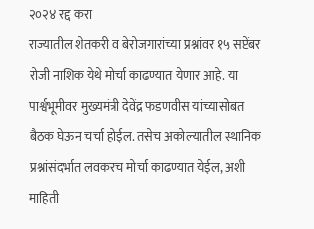२०२४ रद्द करा
राज्यातील शेतकरी व बेरोजगारांच्या प्रश्नांवर १५ सप्टेंबर रोजी नाशिक येथे मोर्चा काढण्यात येणार आहे. या पार्श्वभूमीवर मुख्यमंत्री देवेंद्र फडणवीस यांच्यासोबत बैठक घेऊन चर्चा होईल. तसेच अकोल्यातील स्थानिक प्रश्नांसंदर्भात लवकरच मोर्चा काढण्यात येईल, अशी माहिती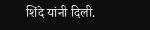शिंदे यांनी दिली.